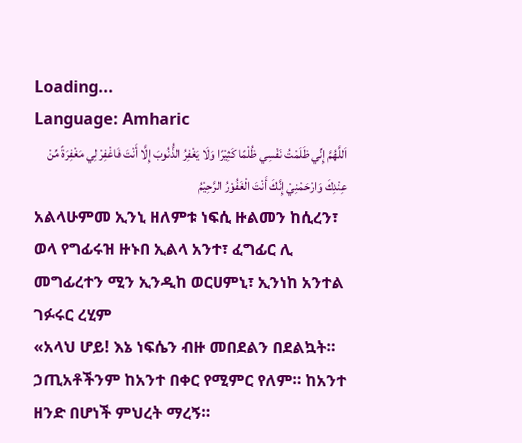Loading...
Language: Amharic
اَللَّهُمَّ إِنِّي ظَلَمْتُ نَفْسِي ظُلْمًا كَثِيْرًا وَلَا يَغْفِرُ الذُّنُوبَ إِلَّا أَنْتَ فَاغْفِرْ لِي مَغْفِرَةً مِّنْ عِنْدِكَ وَارْحَمْنِيْ إِنَّكَ أَنْتَ الْغَفُوْرُ الرَّحِيْمُ
አልላሁምመ ኢንኒ ዘለምቱ ነፍሲ ዙልመን ከሲረን፣ ወላ የግፊሩዝ ዙኑበ ኢልላ አንተ፣ ፈግፊር ሊ መግፊረተን ሚን ኢንዲከ ወርሀምኒ፣ ኢንነከ አንተል ገፉሩር ረሂም
«አላህ ሆይ! እኔ ነፍሴን ብዙ መበደልን በደልኳት። ኃጢአቶችንም ከአንተ በቀር የሚምር የለም። ከአንተ ዘንድ በሆነች ምህረት ማረኝ።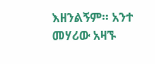እዘንልኝም። አንተ መሃሪው አዛኙ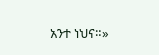አንተ ነህና።»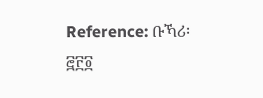Reference: ቡኻሪ፡ ፸፫፬